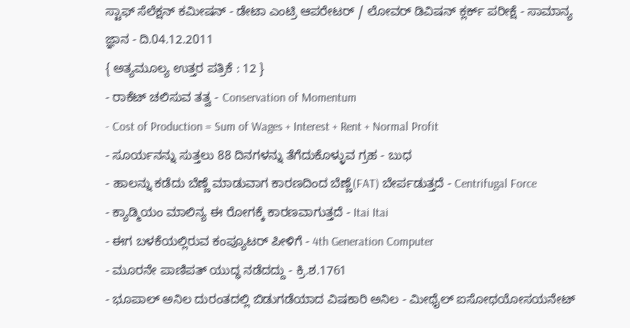ಸ್ಟಾಫ್ ಸೆಲೆಕ್ಷನ್ ಕಮೀಷನ್ - ಡೇಟಾ ಎಂಟ್ರಿ ಆಪರೇಟರ್ / ಲೋವರ್ ಡಿವಿಷನ್ ಕ್ಲರ್ಕ್ ಪರೀಕ್ಷೆ - ಸಾಮಾನ್ಯ ಜ್ಞಾನ - ದಿ.04.12.2011
{ ಅತ್ಯಮೂಲ್ಯ ಉತ್ತರ ಪತ್ರಿಕೆ : 12 }
- ರಾಕೆಟ್ ಚಲಿಸುವ ತತ್ವ - Conservation of Momentum
- Cost of Production = Sum of Wages + Interest + Rent + Normal Profit
- ಸೂರ್ಯನನ್ನು ಸುತ್ತಲು 88 ದಿನಗಳನ್ನು ತೆಗೆದುಕೊಳ್ಳುವ ಗ್ರಹ - ಬುಧ
- ಹಾಲನ್ನು ಕಡೆದು ಬೆಣ್ಣೆ ಮಾಡುವಾಗ ಕಾರಣದಿಂದ ಬೆಣ್ಣೆ(FAT) ಬೇರ್ಪಡುತ್ತದೆ - Centrifugal Force
- ಕ್ಯಾಡ್ಮಿಯಂ ಮಾಲಿನ್ಯ ಈ ರೋಗಕ್ಕೆ ಕಾರಣವಾಗುತ್ತದೆ - Itai Itai
- ಈಗ ಬಳಕೆಯಲ್ಲಿರುವ ಕಂಪ್ಯೂಟರ್ ಪೀಳಿಗೆ - 4th Generation Computer
- ಮೂರನೇ ಪಾಣಿಪತ್ ಯುದ್ಧ ನಡೆದದ್ದು - ಕ್ರಿ.ಶ.1761
- ಭೂಪಾಲ್ ಅನಿಲ ದುರಂತದಲ್ಲಿ ಬಿಡುಗಡೆಯಾದ ವಿಷಕಾರಿ ಅನಿಲ - ಮೀಥೈಲ್ ಐಸೋಥಯೋಸಯನೇಟ್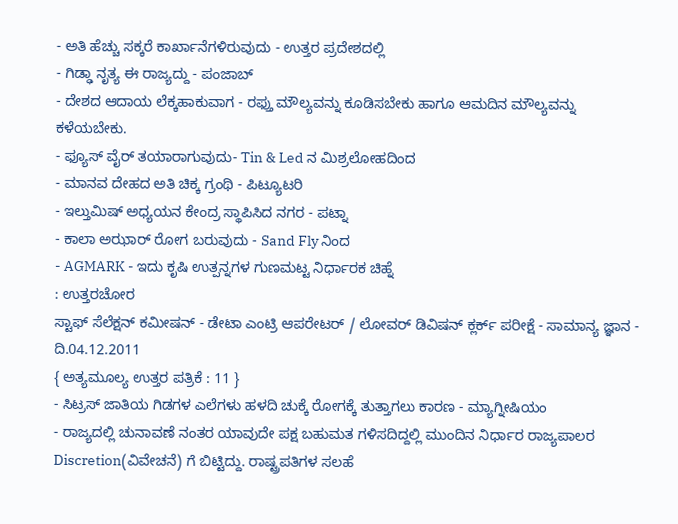- ಅತಿ ಹೆಚ್ಚು ಸಕ್ಕರೆ ಕಾರ್ಖಾನೆಗಳಿರುವುದು - ಉತ್ತರ ಪ್ರದೇಶದಲ್ಲಿ
- ಗಿಡ್ಢಾ ನೃತ್ಯ ಈ ರಾಜ್ಯದ್ದು - ಪಂಜಾಬ್
- ದೇಶದ ಆದಾಯ ಲೆಕ್ಕಹಾಕುವಾಗ - ರಫ್ತು ಮೌಲ್ಯವನ್ನು ಕೂಡಿಸಬೇಕು ಹಾಗೂ ಆಮದಿನ ಮೌಲ್ಯವನ್ನು ಕಳೆಯಬೇಕು.
- ಫ್ಯೂಸ್ ವೈರ್ ತಯಾರಾಗುವುದು- Tin & Led ನ ಮಿಶ್ರಲೋಹದಿಂದ
- ಮಾನವ ದೇಹದ ಅತಿ ಚಿಕ್ಕ ಗ್ರಂಥಿ - ಪಿಟ್ಯೂಟರಿ
- ಇಲ್ತುಮಿಷ್ ಅಧ್ಯಯನ ಕೇಂದ್ರ ಸ್ಥಾಪಿಸಿದ ನಗರ - ಪಟ್ನಾ
- ಕಾಲಾ ಅಝಾರ್ ರೋಗ ಬರುವುದು - Sand Fly ನಿಂದ
- AGMARK - ಇದು ಕೃಷಿ ಉತ್ಪನ್ನಗಳ ಗುಣಮಟ್ಟ ನಿರ್ಧಾರಕ ಚಿಹ್ನೆ
: ಉತ್ತರಚೋರ
ಸ್ಟಾಫ್ ಸೆಲೆಕ್ಷನ್ ಕಮೀಷನ್ - ಡೇಟಾ ಎಂಟ್ರಿ ಆಪರೇಟರ್ / ಲೋವರ್ ಡಿವಿಷನ್ ಕ್ಲರ್ಕ್ ಪರೀಕ್ಷೆ - ಸಾಮಾನ್ಯ ಜ್ಞಾನ - ದಿ.04.12.2011
{ ಅತ್ಯಮೂಲ್ಯ ಉತ್ತರ ಪತ್ರಿಕೆ : 11 }
- ಸಿಟ್ರಸ್ ಜಾತಿಯ ಗಿಡಗಳ ಎಲೆಗಳು ಹಳದಿ ಚುಕ್ಕೆ ರೋಗಕ್ಕೆ ತುತ್ತಾಗಲು ಕಾರಣ - ಮ್ಯಾಗ್ನೀಷಿಯಂ
- ರಾಜ್ಯದಲ್ಲಿ ಚುನಾವಣೆ ನಂತರ ಯಾವುದೇ ಪಕ್ಷ ಬಹುಮತ ಗಳಿಸದಿದ್ದಲ್ಲಿ ಮುಂದಿನ ನಿರ್ಧಾರ ರಾಜ್ಯಪಾಲರ Discretion(ವಿವೇಚನೆ) ಗೆ ಬಿಟ್ಟಿದ್ದು. ರಾಷ್ಟ್ರಪತಿಗಳ ಸಲಹೆ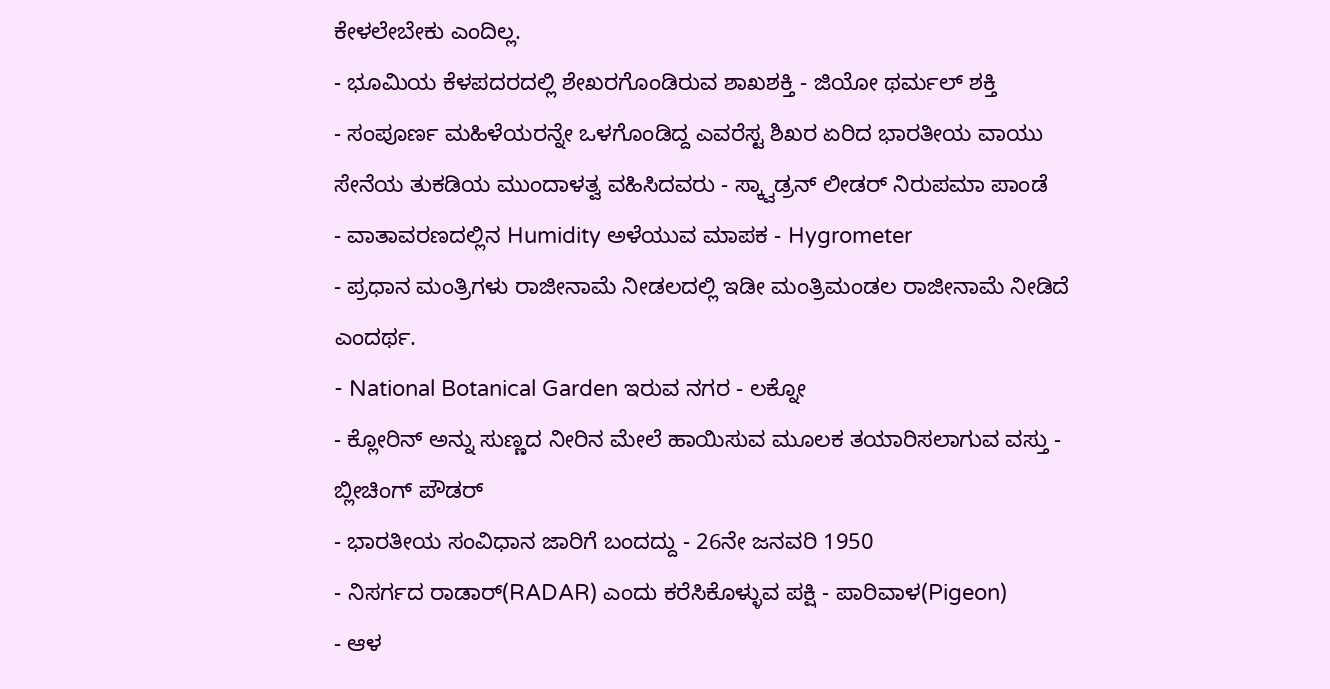ಕೇಳಲೇಬೇಕು ಎಂದಿಲ್ಲ.
- ಭೂಮಿಯ ಕೆಳಪದರದಲ್ಲಿ ಶೇಖರಗೊಂಡಿರುವ ಶಾಖಶಕ್ತಿ - ಜಿಯೋ ಥರ್ಮಲ್ ಶಕ್ತಿ
- ಸಂಪೂರ್ಣ ಮಹಿಳೆಯರನ್ನೇ ಒಳಗೊಂಡಿದ್ದ ಎವರೆಸ್ಟ ಶಿಖರ ಏರಿದ ಭಾರತೀಯ ವಾಯು ಸೇನೆಯ ತುಕಡಿಯ ಮುಂದಾಳತ್ವ ವಹಿಸಿದವರು - ಸ್ಕ್ವಾಡ್ರನ್ ಲೀಡರ್ ನಿರುಪಮಾ ಪಾಂಡೆ
- ವಾತಾವರಣದಲ್ಲಿನ Humidity ಅಳೆಯುವ ಮಾಪಕ - Hygrometer
- ಪ್ರಧಾನ ಮಂತ್ರಿಗಳು ರಾಜೀನಾಮೆ ನೀಡಲದಲ್ಲಿ ಇಡೀ ಮಂತ್ರಿಮಂಡಲ ರಾಜೀನಾಮೆ ನೀಡಿದೆ ಎಂದರ್ಥ.
- National Botanical Garden ಇರುವ ನಗರ - ಲಕ್ನೋ
- ಕ್ಲೋರಿನ್ ಅನ್ನು ಸುಣ್ಣದ ನೀರಿನ ಮೇಲೆ ಹಾಯಿಸುವ ಮೂಲಕ ತಯಾರಿಸಲಾಗುವ ವಸ್ತು - ಬ್ಲೀಚಿಂಗ್ ಪೌಡರ್
- ಭಾರತೀಯ ಸಂವಿಧಾನ ಜಾರಿಗೆ ಬಂದದ್ದು - 26ನೇ ಜನವರಿ 1950
- ನಿಸರ್ಗದ ರಾಡಾರ್(RADAR) ಎಂದು ಕರೆಸಿಕೊಳ್ಳುವ ಪಕ್ಷಿ - ಪಾರಿವಾಳ(Pigeon)
- ಆಳ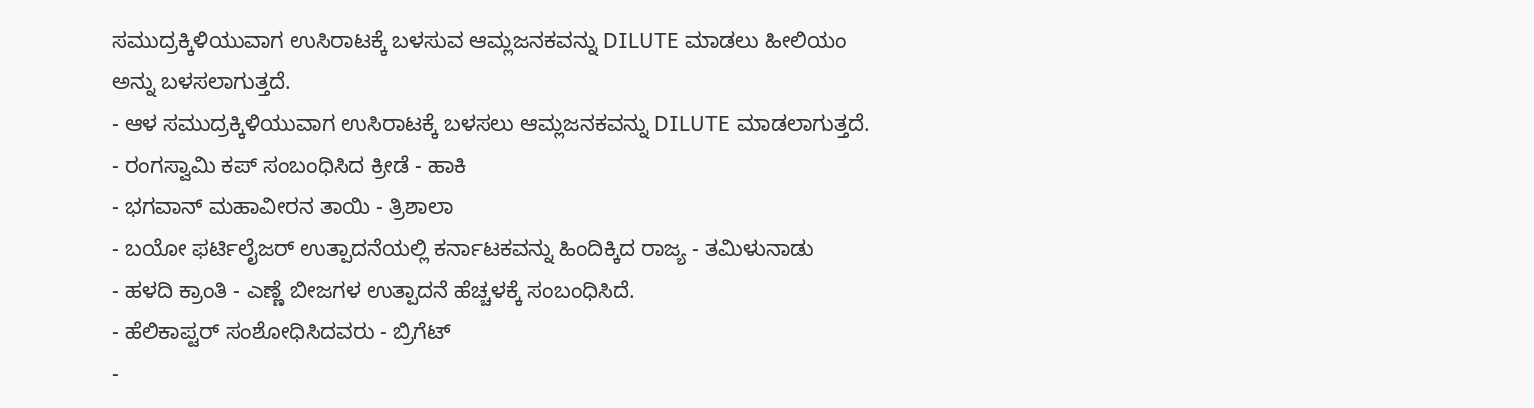ಸಮುದ್ರಕ್ಕಿಳಿಯುವಾಗ ಉಸಿರಾಟಕ್ಕೆ ಬಳಸುವ ಆಮ್ಲಜನಕವನ್ನು DILUTE ಮಾಡಲು ಹೀಲಿಯಂ ಅನ್ನು ಬಳಸಲಾಗುತ್ತದೆ.
- ಆಳ ಸಮುದ್ರಕ್ಕಿಳಿಯುವಾಗ ಉಸಿರಾಟಕ್ಕೆ ಬಳಸಲು ಆಮ್ಲಜನಕವನ್ನು DILUTE ಮಾಡಲಾಗುತ್ತದೆ.
- ರಂಗಸ್ವಾಮಿ ಕಪ್ ಸಂಬಂಧಿಸಿದ ಕ್ರೀಡೆ - ಹಾಕಿ
- ಭಗವಾನ್ ಮಹಾವೀರನ ತಾಯಿ - ತ್ರಿಶಾಲಾ
- ಬಯೋ ಫರ್ಟಿಲೈಜರ್ ಉತ್ಪಾದನೆಯಲ್ಲಿ ಕರ್ನಾಟಕವನ್ನು ಹಿಂದಿಕ್ಕಿದ ರಾಜ್ಯ - ತಮಿಳುನಾಡು
- ಹಳದಿ ಕ್ರಾಂತಿ - ಎಣ್ಣೆ ಬೀಜಗಳ ಉತ್ಪಾದನೆ ಹೆಚ್ಚಳಕ್ಕೆ ಸಂಬಂಧಿಸಿದೆ.
- ಹೆಲಿಕಾಪ್ಟರ್ ಸಂಶೋಧಿಸಿದವರು - ಬ್ರಿಗೆಟ್
-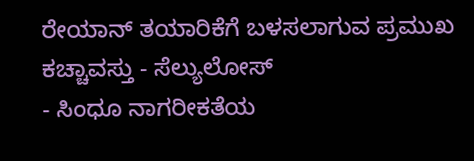ರೇಯಾನ್ ತಯಾರಿಕೆಗೆ ಬಳಸಲಾಗುವ ಪ್ರಮುಖ ಕಚ್ಚಾವಸ್ತು - ಸೆಲ್ಯುಲೋಸ್
- ಸಿಂಧೂ ನಾಗರೀಕತೆಯ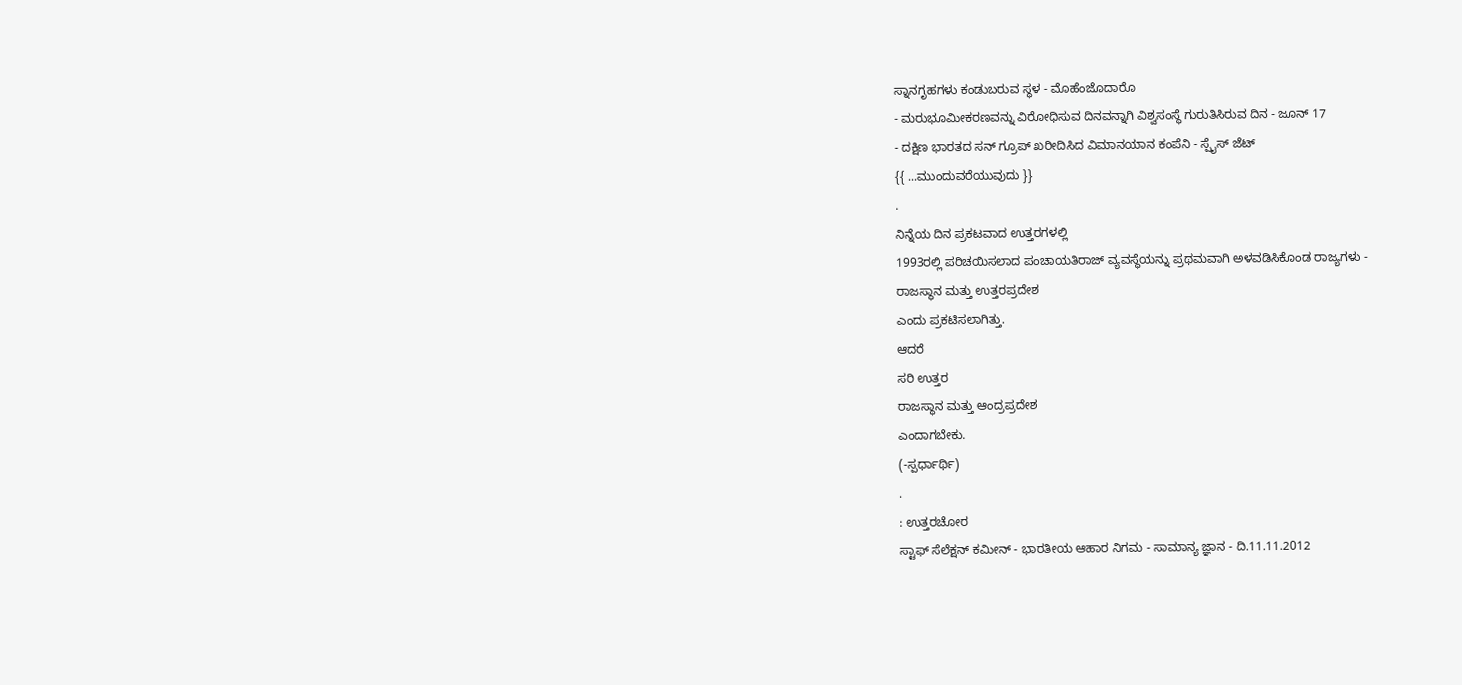ಸ್ನಾನಗೃಹಗಳು ಕಂಡುಬರುವ ಸ್ಥಳ - ಮೊಹೆಂಜೊದಾರೊ
- ಮರುಭೂಮೀಕರಣವನ್ನು ವಿರೋಧಿಸುವ ದಿನವನ್ನಾಗಿ ವಿಶ್ವಸಂಸ್ಥೆ ಗುರುತಿಸಿರುವ ದಿನ - ಜೂನ್ 17
- ದಕ್ಷಿಣ ಭಾರತದ ಸನ್ ಗ್ರೂಪ್ ಖರೀದಿಸಿದ ವಿಮಾನಯಾನ ಕಂಪೆನಿ - ಸ್ಪೈಸ್ ಜೆಟ್
{{ ...ಮುಂದುವರೆಯುವುದು }}
.
ನಿನ್ನೆಯ ದಿನ ಪ್ರಕಟವಾದ ಉತ್ತರಗಳಲ್ಲಿ
1993ರಲ್ಲಿ ಪರಿಚಯಿಸಲಾದ ಪಂಚಾಯತಿರಾಜ್ ವ್ಯವಸ್ಥೆಯನ್ನು ಪ್ರಥಮವಾಗಿ ಅಳವಡಿಸಿಕೊಂಡ ರಾಜ್ಯಗಳು -
ರಾಜಸ್ಥಾನ ಮತ್ತು ಉತ್ತರಪ್ರದೇಶ
ಎಂದು ಪ್ರಕಟಿಸಲಾಗಿತ್ತು.
ಆದರೆ
ಸರಿ ಉತ್ತರ
ರಾಜಸ್ಥಾನ ಮತ್ತು ಆಂದ್ರಪ್ರದೇಶ
ಎಂದಾಗಬೇಕು.
(-ಸ್ಪರ್ಧಾರ್ಥಿ)
.
: ಉತ್ತರಚೋರ
ಸ್ಟಾಫ್ ಸೆಲೆಕ್ಷನ್ ಕಮೀನ್ - ಭಾರತೀಯ ಆಹಾರ ನಿಗಮ - ಸಾಮಾನ್ಯ ಜ್ಞಾನ - ದಿ.11.11.2012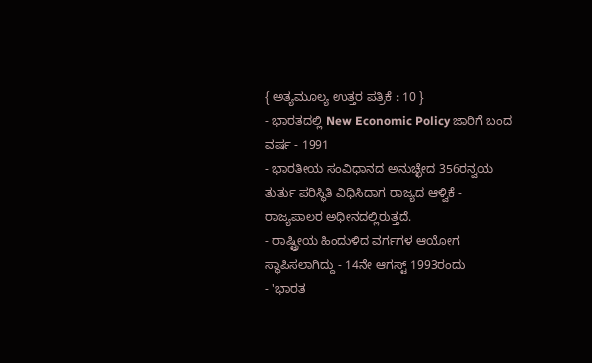{ ಅತ್ಯಮೂಲ್ಯ ಉತ್ತರ ಪತ್ರಿಕೆ : 10 }
- ಭಾರತದಲ್ಲಿ New Economic Policy ಜಾರಿಗೆ ಬಂದ ವರ್ಷ - 1991
- ಭಾರತೀಯ ಸಂವಿಧಾನದ ಅನುಚ್ಛೇದ 356ರನ್ವಯ ತುರ್ತು ಪರಿಸ್ಥಿತಿ ವಿಧಿಸಿದಾಗ ರಾಜ್ಯದ ಆಳ್ವಿಕೆ - ರಾಜ್ಯಪಾಲರ ಅಧೀನದಲ್ಲಿರುತ್ತದೆ.
- ರಾಷ್ಟ್ರೀಯ ಹಿಂದುಳಿದ ವರ್ಗಗಳ ಆಯೋಗ ಸ್ಥಾಪಿಸಲಾಗಿದ್ದು - 14ನೇ ಆಗಸ್ಟ್ 1993ರಂದು
- 'ಭಾರತ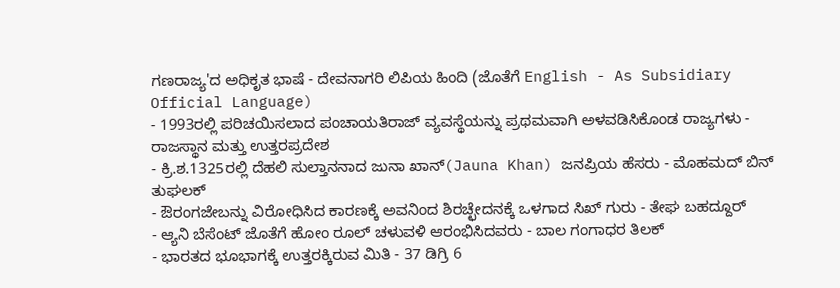ಗಣರಾಜ್ಯ'ದ ಅಧಿಕೃತ ಭಾಷೆ - ದೇವನಾಗರಿ ಲಿಪಿಯ ಹಿಂದಿ (ಜೊತೆಗೆ English - As Subsidiary Official Language)
- 1993ರಲ್ಲಿ ಪರಿಚಯಿಸಲಾದ ಪಂಚಾಯತಿರಾಜ್ ವ್ಯವಸ್ಥೆಯನ್ನು ಪ್ರಥಮವಾಗಿ ಅಳವಡಿಸಿಕೊಂಡ ರಾಜ್ಯಗಳು - ರಾಜಸ್ಥಾನ ಮತ್ತು ಉತ್ತರಪ್ರದೇಶ
- ಕ್ರಿ.ಶ.1325ರಲ್ಲಿ ದೆಹಲಿ ಸುಲ್ತಾನನಾದ ಜುನಾ ಖಾನ್(Jauna Khan) ಜನಪ್ರಿಯ ಹೆಸರು - ಮೊಹಮದ್ ಬಿನ್ ತುಘಲಕ್
- ಔರಂಗಜೇಬನ್ನು ವಿರೋಧಿಸಿದ ಕಾರಣಕ್ಕೆ ಅವನಿಂದ ಶಿರಚ್ಛೇದನಕ್ಕೆ ಒಳಗಾದ ಸಿಖ್ ಗುರು - ತೇಘ ಬಹದ್ದೂರ್
- ಆ್ಯನಿ ಬೆಸೆಂಟ್ ಜೊತೆಗೆ ಹೋಂ ರೂಲ್ ಚಳುವಳಿ ಆರಂಭಿಸಿದವರು - ಬಾಲ ಗಂಗಾಧರ ತಿಲಕ್
- ಭಾರತದ ಭೂಭಾಗಕ್ಕೆ ಉತ್ತರಕ್ಕಿರುವ ಮಿತಿ - 37 ಡಿಗ್ರಿ 6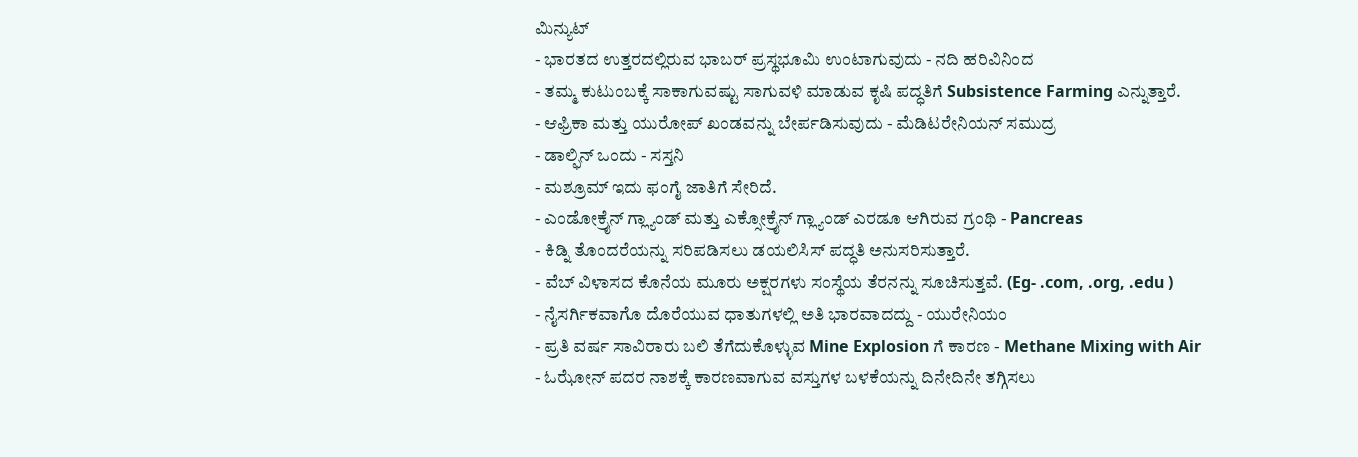ಮಿನ್ಯುಟ್
- ಭಾರತದ ಉತ್ತರದಲ್ಲಿರುವ ಭಾಬರ್ ಪ್ರಸ್ಥಭೂಮಿ ಉಂಟಾಗುವುದು - ನದಿ ಹರಿವಿನಿಂದ
- ತಮ್ಮ ಕುಟುಂಬಕ್ಕೆ ಸಾಕಾಗುವಷ್ಟು ಸಾಗುವಳಿ ಮಾಡುವ ಕೃಷಿ ಪದ್ಧತಿಗೆ Subsistence Farming ಎನ್ನುತ್ತಾರೆ.
- ಆಫ್ರಿಕಾ ಮತ್ತು ಯುರೋಪ್ ಖಂಡವನ್ನು ಬೇರ್ಪಡಿಸುವುದು - ಮೆಡಿಟರೇನಿಯನ್ ಸಮುದ್ರ
- ಡಾಲ್ಫಿನ್ ಒಂದು - ಸಸ್ತನಿ
- ಮಶ್ರೂಮ್ ಇದು ಫಂಗೈ ಜಾತಿಗೆ ಸೇರಿದೆ.
- ಎಂಡೋಕ್ರೈನ್ ಗ್ಲ್ಯಾಂಡ್ ಮತ್ತು ಎಕ್ಸೋಕ್ರೈನ್ ಗ್ಲ್ಯಾಂಡ್ ಎರಡೂ ಆಗಿರುವ ಗ್ರಂಥಿ - Pancreas
- ಕಿಡ್ನಿ ತೊಂದರೆಯನ್ನು ಸರಿಪಡಿಸಲು ಡಯಲಿಸಿಸ್ ಪದ್ಧತಿ ಅನುಸರಿಸುತ್ತಾರೆ.
- ವೆಬ್ ವಿಳಾಸದ ಕೊನೆಯ ಮೂರು ಅಕ್ಷರಗಳು ಸಂಸ್ಥೆಯ ತೆರನನ್ನು ಸೂಚಿಸುತ್ತವೆ. (Eg- .com, .org, .edu )
- ನೈಸರ್ಗಿಕವಾಗೊ ದೊರೆಯುವ ಧಾತುಗಳಲ್ಲಿ ಅತಿ ಭಾರವಾದದ್ದು - ಯುರೇನಿಯಂ
- ಪ್ರತಿ ವರ್ಷ ಸಾವಿರಾರು ಬಲಿ ತೆಗೆದುಕೊಳ್ಳುವ Mine Explosion ಗೆ ಕಾರಣ - Methane Mixing with Air
- ಓಝೋನ್ ಪದರ ನಾಶಕ್ಕೆ ಕಾರಣವಾಗುವ ವಸ್ತುಗಳ ಬಳಕೆಯನ್ನು ದಿನೇದಿನೇ ತಗ್ಗಿಸಲು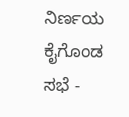ನಿರ್ಣಯ ಕೈಗೊಂಡ ಸಭೆ -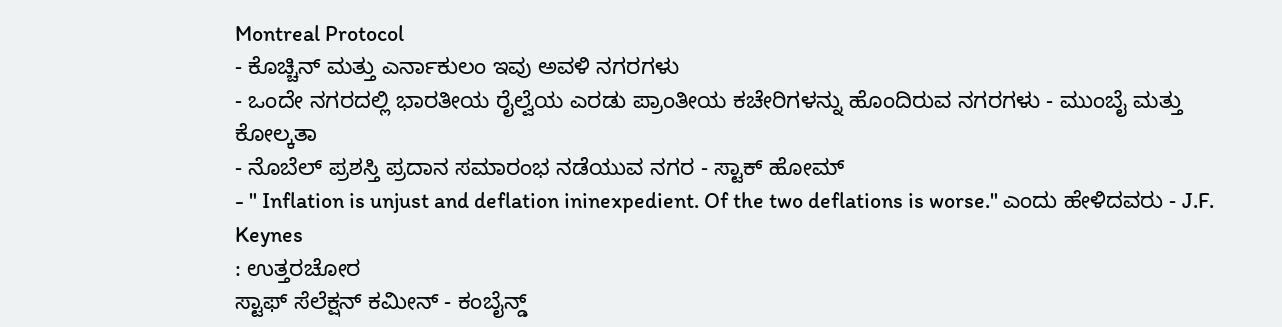Montreal Protocol
- ಕೊಚ್ಚಿನ್ ಮತ್ತು ಎರ್ನಾಕುಲಂ ಇವು ಅವಳಿ ನಗರಗಳು
- ಒಂದೇ ನಗರದಲ್ಲಿ ಭಾರತೀಯ ರೈಲ್ವೆಯ ಎರಡು ಪ್ರಾಂತೀಯ ಕಚೇರಿಗಳನ್ನು ಹೊಂದಿರುವ ನಗರಗಳು - ಮುಂಬೈ ಮತ್ತು ಕೋಲ್ಕತಾ
- ನೊಬೆಲ್ ಪ್ರಶಸ್ತಿ ಪ್ರದಾನ ಸಮಾರಂಭ ನಡೆಯುವ ನಗರ - ಸ್ಟಾಕ್ ಹೋಮ್
- " Inflation is unjust and deflation ininexpedient. Of the two deflations is worse." ಎಂದು ಹೇಳಿದವರು - J.F. Keynes
: ಉತ್ತರಚೋರ
ಸ್ಟಾಫ್ ಸೆಲೆಕ್ಷನ್ ಕಮೀನ್ - ಕಂಬೈನ್ಡ್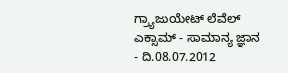ಗ್ರ್ಯಾಜುಯೇಟ್ ಲೆವೆಲ್ ಎಕ್ಸಾಮ್ - ಸಾಮಾನ್ಯ ಜ್ಞಾನ - ದಿ.08.07.2012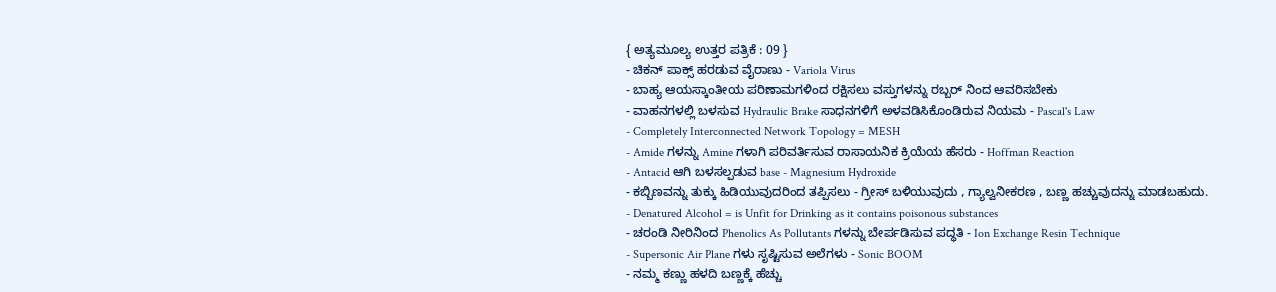{ ಅತ್ಯಮೂಲ್ಯ ಉತ್ತರ ಪತ್ರಿಕೆ : 09 }
- ಚಿಕನ್ ಪಾಕ್ಸ್ ಹರಡುವ ವೈರಾಣು - Variola Virus
- ಬಾಹ್ಯ ಆಯಸ್ಕಾಂತೀಯ ಪರಿಣಾಮಗಳಿಂದ ರಕ್ಷಿಸಲು ವಸ್ತುಗಳನ್ನು ರಬ್ಬರ್ ನಿಂದ ಆವರಿಸಬೇಕು
- ವಾಹನಗಳಲ್ಲಿ ಬಳಸುವ Hydraulic Brake ಸಾಧನಗಳಿಗೆ ಅಳವಡಿಸಿಕೊಂಡಿರುವ ನಿಯಮ - Pascal's Law
- Completely Interconnected Network Topology = MESH
- Amide ಗಳನ್ನು Amine ಗಳಾಗಿ ಪರಿವರ್ತಿಸುವ ರಾಸಾಯನಿಕ ಕ್ರಿಯೆಯ ಹೆಸರು - Hoffman Reaction
- Antacid ಆಗಿ ಬಳಸಲ್ಪಡುವ base - Magnesium Hydroxide
- ಕಬ್ಬಿಣವನ್ನು ತುಕ್ಕು ಹಿಡಿಯುವುದರಿಂದ ತಪ್ಪಿಸಲು - ಗ್ರೀಸ್ ಬಳಿಯುವುದು , ಗ್ಯಾಲ್ವನೀಕರಣ , ಬಣ್ಣ ಹಚ್ಚುವುದನ್ನು ಮಾಡಬಹುದು.
- Denatured Alcohol = is Unfit for Drinking as it contains poisonous substances
- ಚರಂಡಿ ನೀರಿನಿಂದ Phenolics As Pollutants ಗಳನ್ನು ಬೇರ್ಪಡಿಸುವ ಪದ್ಧತಿ - Ion Exchange Resin Technique
- Supersonic Air Plane ಗಳು ಸೃಷ್ಟಿಸುವ ಅಲೆಗಳು - Sonic BOOM
- ನಮ್ಮ ಕಣ್ಣು ಹಳದಿ ಬಣ್ಣಕ್ಕೆ ಹೆಚ್ಚು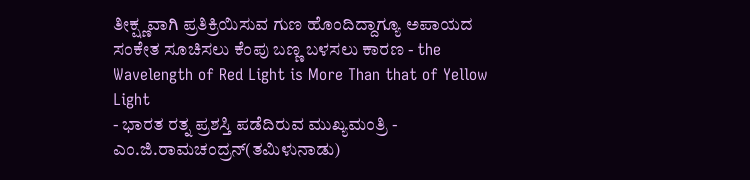ತೀಕ್ಷ್ಣವಾಗಿ ಪ್ರತಿಕ್ರಿಯಿಸುವ ಗುಣ ಹೊಂದಿದ್ದಾಗ್ಯೂ ಅಪಾಯದ ಸಂಕೇತ ಸೂಚಿಸಲು ಕೆಂಪು ಬಣ್ಣ ಬಳಸಲು ಕಾರಣ - the Wavelength of Red Light is More Than that of Yellow Light
- ಭಾರತ ರತ್ನ ಪ್ರಶಸ್ತಿ ಪಡೆದಿರುವ ಮುಖ್ಯಮಂತ್ರಿ - ಎಂ.ಜಿ.ರಾಮಚಂದ್ರನ್(ತಮಿಳುನಾಡು)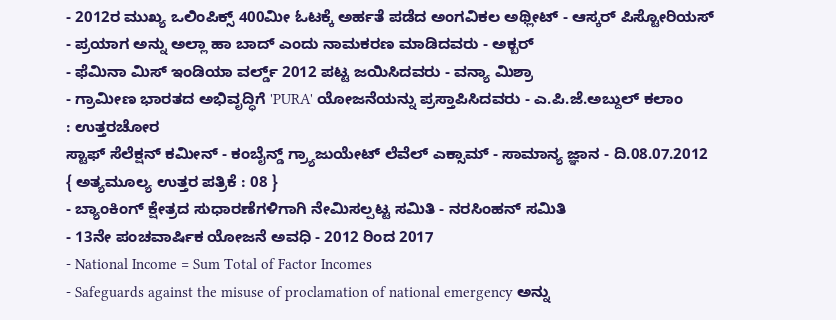- 2012ರ ಮುಖ್ಯ ಒಲಿಂಪಿಕ್ಸ್ 400ಮೀ ಓಟಕ್ಕೆ ಅರ್ಹತೆ ಪಡೆದ ಅಂಗವಿಕಲ ಅಥ್ಲೀಟ್ - ಆಸ್ಕರ್ ಪಿಸ್ಟೋರಿಯಸ್
- ಪ್ರಯಾಗ ಅನ್ನು ಅಲ್ಲಾ ಹಾ ಬಾದ್ ಎಂದು ನಾಮಕರಣ ಮಾಡಿದವರು - ಅಕ್ಬರ್
- ಫೆಮಿನಾ ಮಿಸ್ ಇಂಡಿಯಾ ವರ್ಲ್ಡ್ 2012 ಪಟ್ಟ ಜಯಿಸಿದವರು - ವನ್ಯಾ ಮಿಶ್ರಾ
- ಗ್ರಾಮೀಣ ಭಾರತದ ಅಭಿವೃದ್ಧಿಗೆ 'PURA' ಯೋಜನೆಯನ್ನು ಪ್ರಸ್ತಾಪಿಸಿದವರು - ಎ.ಪಿ.ಜೆ.ಅಬ್ದುಲ್ ಕಲಾಂ
: ಉತ್ತರಚೋರ
ಸ್ಟಾಫ್ ಸೆಲೆಕ್ಷನ್ ಕಮೀನ್ - ಕಂಬೈನ್ಡ್ ಗ್ರ್ಯಾಜುಯೇಟ್ ಲೆವೆಲ್ ಎಕ್ಸಾಮ್ - ಸಾಮಾನ್ಯ ಜ್ಞಾನ - ದಿ.08.07.2012
{ ಅತ್ಯಮೂಲ್ಯ ಉತ್ತರ ಪತ್ರಿಕೆ : 08 }
- ಬ್ಯಾಂಕಿಂಗ್ ಕ್ಷೇತ್ರದ ಸುಧಾರಣೆಗಳಿಗಾಗಿ ನೇಮಿಸಲ್ಪಟ್ಟ ಸಮಿತಿ - ನರಸಿಂಹನ್ ಸಮಿತಿ
- 13ನೇ ಪಂಚವಾರ್ಷಿಕ ಯೋಜನೆ ಅವಧಿ - 2012 ರಿಂದ 2017
- National Income = Sum Total of Factor Incomes
- Safeguards against the misuse of proclamation of national emergency ಅನ್ನು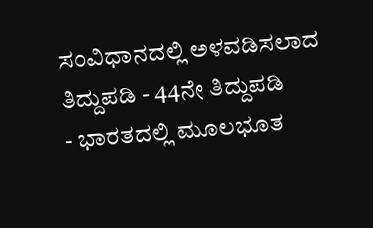ಸಂವಿಧಾನದಲ್ಲಿ ಅಳವಡಿಸಲಾದ ತಿದ್ದುಪಡಿ - 44ನೇ ತಿದ್ದುಪಡಿ
- ಭಾರತದಲ್ಲಿ ಮೂಲಭೂತ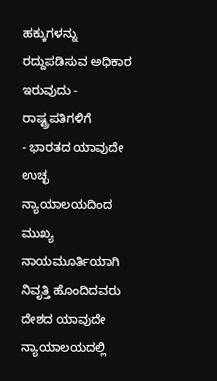ಹಕ್ಕುಗಳನ್ನು ರದ್ದುಪಡಿಸುವ ಅಧಿಕಾರ ಇರುವುದು - ರಾಷ್ಟ್ರಪತಿಗಳಿಗೆ
- ಭಾರತದ ಯಾವುದೇ ಉಚ್ಛ ನ್ಯಾಯಾಲಯದಿಂದ ಮುಖ್ಯ ನಾಯಮೂರ್ತಿಯಾಗಿ ನಿವೃತ್ತಿ ಹೊಂದಿದವರು ದೇಶದ ಯಾವುದೇ ನ್ಯಾಯಾಲಯದಲ್ಲಿ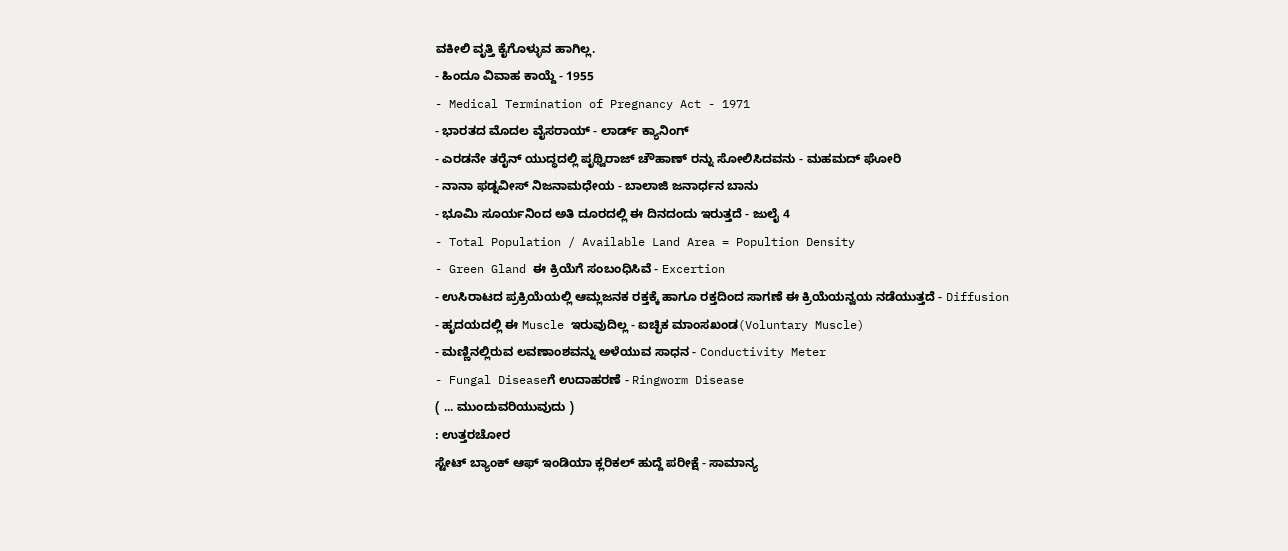ವಕೀಲಿ ವೃತ್ತಿ ಕೈಗೊಳ್ಳುವ ಹಾಗಿಲ್ಲ.
- ಹಿಂದೂ ವಿವಾಹ ಕಾಯ್ದೆ - 1955
- Medical Termination of Pregnancy Act - 1971
- ಭಾರತದ ಮೊದಲ ವೈಸರಾಯ್ - ಲಾರ್ಡ್ ಕ್ಯಾನಿಂಗ್
- ಎರಡನೇ ತರೈನ್ ಯುದ್ಧದಲ್ಲಿ ಪೃಥ್ವಿರಾಜ್ ಚೌಹಾಣ್ ರನ್ನು ಸೋಲಿಸಿದವನು - ಮಹಮದ್ ಘೋರಿ
- ನಾನಾ ಫಡ್ನವೀಸ್ ನಿಜನಾಮಧೇಯ - ಬಾಲಾಜಿ ಜನಾರ್ಧನ ಬಾನು
- ಭೂಮಿ ಸೂರ್ಯನಿಂದ ಅತಿ ದೂರದಲ್ಲಿ ಈ ದಿನದಂದು ಇರುತ್ತದೆ - ಜುಲೈ 4
- Total Population / Available Land Area = Popultion Density
- Green Gland ಈ ಕ್ರಿಯೆಗೆ ಸಂಬಂಧಿಸಿವೆ - Excertion
- ಉಸಿರಾಟದ ಪ್ರಕ್ರಿಯೆಯಲ್ಲಿ ಆಮ್ಲಜನಕ ರಕ್ತಕ್ಕೆ ಹಾಗೂ ರಕ್ತದಿಂದ ಸಾಗಣೆ ಈ ಕ್ರಿಯೆಯನ್ವಯ ನಡೆಯುತ್ತದೆ - Diffusion
- ಹೃದಯದಲ್ಲಿ ಈ Muscle ಇರುವುದಿಲ್ಲ - ಐಚ್ಛಿಕ ಮಾಂಸಖಂಡ(Voluntary Muscle)
- ಮಣ್ಣಿನಲ್ಲಿರುವ ಲವಣಾಂಶವನ್ನು ಅಳೆಯುವ ಸಾಧನ - Conductivity Meter
- Fungal Diseaseಗೆ ಉದಾಹರಣೆ - Ringworm Disease
( ... ಮುಂದುವರಿಯುವುದು )
: ಉತ್ತರಚೋರ
ಸ್ಟೇಟ್ ಬ್ಯಾಂಕ್ ಆಫ್ ಇಂಡಿಯಾ ಕ್ಲರಿಕಲ್ ಹುದ್ದೆ ಪರೀಕ್ಷೆ - ಸಾಮಾನ್ಯ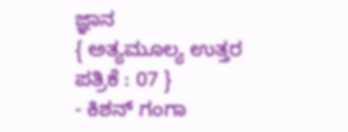ಜ್ಞಾನ
{ ಅತ್ಯಮೂಲ್ಯ ಉತ್ತರ ಪತ್ರಿಕೆ : 07 }
- ಕಿಶನ್ ಗಂಗಾ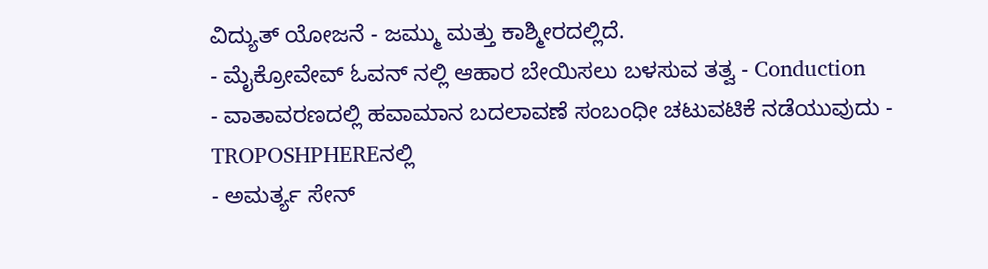ವಿದ್ಯುತ್ ಯೋಜನೆ - ಜಮ್ಮು ಮತ್ತು ಕಾಶ್ಮೀರದಲ್ಲಿದೆ.
- ಮೈಕ್ರೋವೇವ್ ಓವನ್ ನಲ್ಲಿ ಆಹಾರ ಬೇಯಿಸಲು ಬಳಸುವ ತತ್ವ - Conduction
- ವಾತಾವರಣದಲ್ಲಿ ಹವಾಮಾನ ಬದಲಾವಣೆ ಸಂಬಂಧೀ ಚಟುವಟಿಕೆ ನಡೆಯುವುದು - TROPOSHPHEREನಲ್ಲಿ
- ಅಮರ್ತ್ಯ ಸೇನ್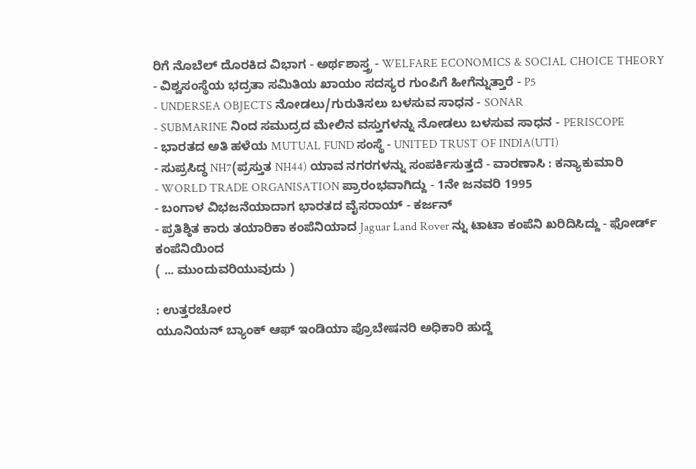ರಿಗೆ ನೊಬೆಲ್ ದೊರಕಿದ ವಿಭಾಗ - ಅರ್ಥಶಾಸ್ತ್ರ - WELFARE ECONOMICS & SOCIAL CHOICE THEORY
- ವಿಶ್ವಸಂಸ್ಥೆಯ ಭದ್ರತಾ ಸಮಿತಿಯ ಖಾಯಂ ಸದಸ್ಯರ ಗುಂಪಿಗೆ ಹೀಗೆನ್ನುತ್ತಾರೆ - P5
- UNDERSEA OBJECTS ನೋಡಲು/ಗುರುತಿಸಲು ಬಳಸುವ ಸಾಧನ - SONAR
- SUBMARINE ನಿಂದ ಸಮುದ್ರದ ಮೇಲಿನ ವಸ್ತುಗಳನ್ನು ನೋಡಲು ಬಳಸುವ ಸಾಧನ - PERISCOPE
- ಭಾರತದ ಅತಿ ಹಳೆಯ MUTUAL FUND ಸಂಸ್ಥೆ - UNITED TRUST OF INDIA(UTI)
- ಸುಪ್ರಸಿದ್ಧ NH7(ಪ್ರಸ್ತುತ NH44) ಯಾವ ನಗರಗಳನ್ನು ಸಂಪರ್ಕಿಸುತ್ತದೆ - ವಾರಣಾಸಿ : ಕನ್ಯಾಕುಮಾರಿ
- WORLD TRADE ORGANISATION ಪ್ರಾರಂಭವಾಗಿದ್ದು - 1ನೇ ಜನವರಿ 1995
- ಬಂಗಾಳ ವಿಭಜನೆಯಾದಾಗ ಭಾರತದ ವೈಸರಾಯ್ - ಕರ್ಜನ್
- ಪ್ರತಿಶ್ಠಿತ ಕಾರು ತಯಾರಿಕಾ ಕಂಪೆನಿಯಾದ Jaguar Land Rover ನ್ನು ಟಾಟಾ ಕಂಪೆನಿ ಖರಿದಿಸಿದ್ದು - ಫೋರ್ಡ್ ಕಂಪೆನಿಯಿಂದ
( ... ಮುಂದುವರಿಯುವುದು )

: ಉತ್ತರಚೋರ
ಯೂನಿಯನ್ ಬ್ಯಾಂಕ್ ಆಫ್ ಇಂಡಿಯಾ ಪ್ರೊಬೇಷನರಿ ಅಧಿಕಾರಿ ಹುದ್ದೆ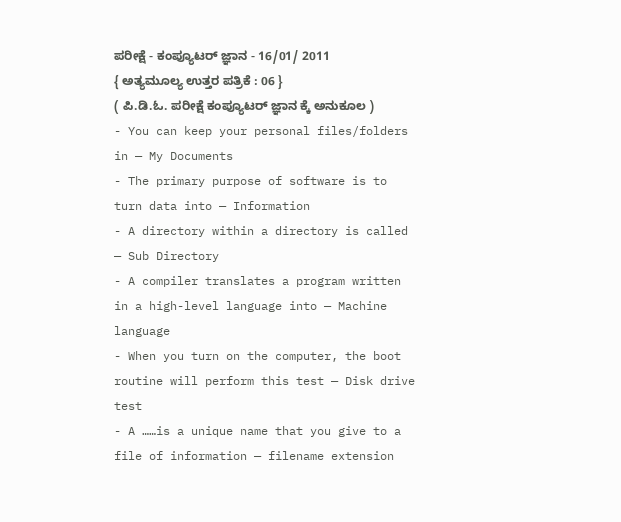ಪರೀಕ್ಷೆ - ಕಂಪ್ಯೂಟರ್ ಜ್ಞಾನ - 16/01/ 2011
{ ಅತ್ಯಮೂಲ್ಯ ಉತ್ತರ ಪತ್ರಿಕೆ : 06 }
( ಪಿ.ಡಿ.ಓ. ಪರೀಕ್ಷೆ ಕಂಪ್ಯೂಟರ್ ಜ್ಞಾನ ಕ್ಕೆ ಅನುಕೂಲ )
- You can keep your personal files/folders in — My Documents
- The primary purpose of software is to turn data into — Information
- A directory within a directory is called — Sub Directory
- A compiler translates a program written in a high-level language into — Machine language
- When you turn on the computer, the boot routine will perform this test — Disk drive test
- A ……is a unique name that you give to a file of information — filename extension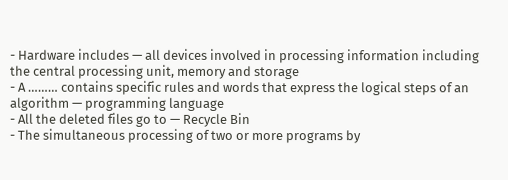- Hardware includes — all devices involved in processing information including the central processing unit, memory and storage
- A ……… contains specific rules and words that express the logical steps of an algorithm — programming language
- All the deleted files go to — Recycle Bin
- The simultaneous processing of two or more programs by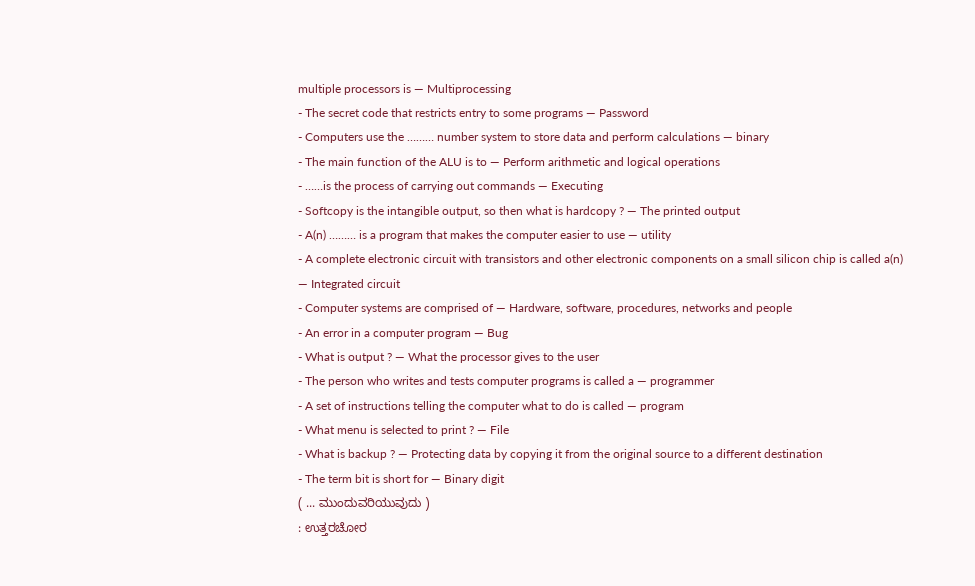multiple processors is — Multiprocessing
- The secret code that restricts entry to some programs — Password
- Computers use the ……… number system to store data and perform calculations — binary
- The main function of the ALU is to — Perform arithmetic and logical operations
- ……is the process of carrying out commands — Executing
- Softcopy is the intangible output, so then what is hardcopy ? — The printed output
- A(n) ……… is a program that makes the computer easier to use — utility
- A complete electronic circuit with transistors and other electronic components on a small silicon chip is called a(n) — Integrated circuit
- Computer systems are comprised of — Hardware, software, procedures, networks and people
- An error in a computer program — Bug
- What is output ? — What the processor gives to the user
- The person who writes and tests computer programs is called a — programmer
- A set of instructions telling the computer what to do is called — program
- What menu is selected to print ? — File
- What is backup ? — Protecting data by copying it from the original source to a different destination
- The term bit is short for — Binary digit
( ... ಮುಂದುವರಿಯುವುದು )
: ಉತ್ತರಚೋರ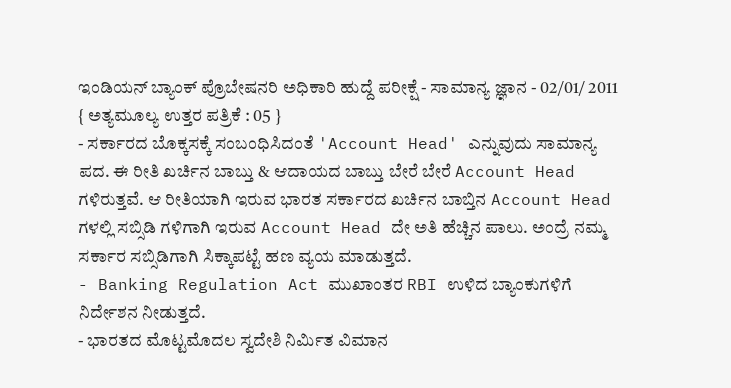ಇಂಡಿಯನ್ ಬ್ಯಾಂಕ್ ಪ್ರೊಬೇಷನರಿ ಅಧಿಕಾರಿ ಹುದ್ದೆ ಪರೀಕ್ಷೆ - ಸಾಮಾನ್ಯ ಜ್ಞಾನ - 02/01/ 2011
{ ಅತ್ಯಮೂಲ್ಯ ಉತ್ತರ ಪತ್ರಿಕೆ : 05 }
- ಸರ್ಕಾರದ ಬೊಕ್ಕಸಕ್ಕೆ ಸಂಬಂಧಿಸಿದಂತೆ 'Account Head' ಎನ್ನುವುದು ಸಾಮಾನ್ಯ ಪದ. ಈ ರೀತಿ ಖರ್ಚಿನ ಬಾಬ್ತು & ಆದಾಯದ ಬಾಬ್ತು ಬೇರೆ ಬೇರೆ Account Head ಗಳಿರುತ್ತವೆ. ಆ ರೀತಿಯಾಗಿ ಇರುವ ಭಾರತ ಸರ್ಕಾರದ ಖರ್ಚಿನ ಬಾಬ್ತಿನ Account Head ಗಳಲ್ಲಿ ಸಬ್ಸಿಡಿ ಗಳಿಗಾಗಿ ಇರುವ Account Head ದೇ ಅತಿ ಹೆಚ್ಚಿನ ಪಾಲು. ಅಂದ್ರೆ ನಮ್ಮ ಸರ್ಕಾರ ಸಬ್ಸಿಡಿಗಾಗಿ ಸಿಕ್ಕಾಪಟ್ಟೆ ಹಣ ವ್ಯಯ ಮಾಡುತ್ತದೆ.
- Banking Regulation Act ಮುಖಾಂತರ RBI ಉಳಿದ ಬ್ಯಾಂಕುಗಳಿಗೆ ನಿರ್ದೇಶನ ನೀಡುತ್ತದೆ.
- ಭಾರತದ ಮೊಟ್ಟಮೊದಲ ಸ್ವದೇಶಿ ನಿರ್ಮಿತ ವಿಮಾನ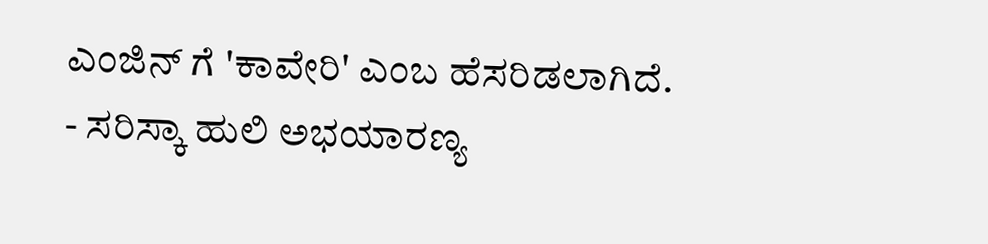ಎಂಜಿನ್ ಗೆ 'ಕಾವೇರಿ' ಎಂಬ ಹೆಸರಿಡಲಾಗಿದೆ.
- ಸರಿಸ್ಕಾ ಹುಲಿ ಅಭಯಾರಣ್ಯ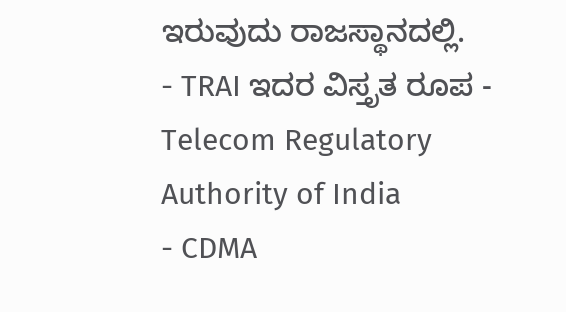ಇರುವುದು ರಾಜಸ್ಥಾನದಲ್ಲಿ.
- TRAI ಇದರ ವಿಸ್ತೃತ ರೂಪ - Telecom Regulatory Authority of India
- CDMA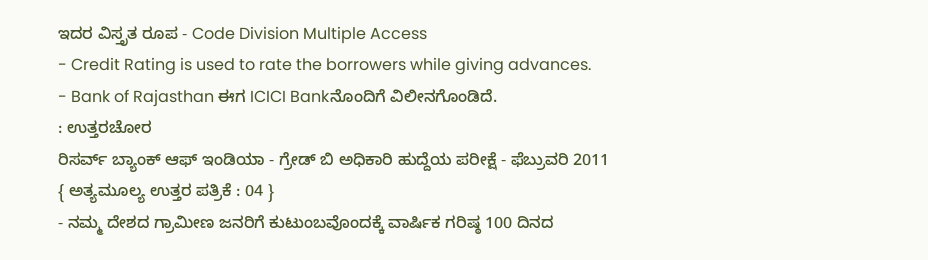ಇದರ ವಿಸ್ತೃತ ರೂಪ - Code Division Multiple Access
- Credit Rating is used to rate the borrowers while giving advances.
- Bank of Rajasthan ಈಗ ICICI Bankನೊಂದಿಗೆ ವಿಲೀನಗೊಂಡಿದೆ.
: ಉತ್ತರಚೋರ
ರಿಸರ್ವ್ ಬ್ಯಾಂಕ್ ಆಫ್ ಇಂಡಿಯಾ - ಗ್ರೇಡ್ ಬಿ ಅಧಿಕಾರಿ ಹುದ್ದೆಯ ಪರೀಕ್ಷೆ - ಫೆಬ್ರುವರಿ 2011
{ ಅತ್ಯಮೂಲ್ಯ ಉತ್ತರ ಪತ್ರಿಕೆ : 04 }
- ನಮ್ಮ ದೇಶದ ಗ್ರಾಮೀಣ ಜನರಿಗೆ ಕುಟುಂಬವೊಂದಕ್ಕೆ ವಾರ್ಷಿಕ ಗರಿಷ್ಠ 100 ದಿನದ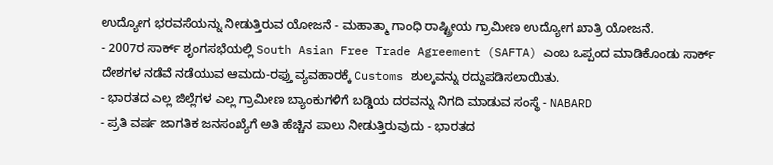ಉದ್ಯೋಗ ಭರವಸೆಯನ್ನು ನೀಡುತ್ತಿರುವ ಯೋಜನೆ - ಮಹಾತ್ಮಾ ಗಾಂಧಿ ರಾಷ್ಟ್ರೀಯ ಗ್ರಾಮೀಣ ಉದ್ಯೋಗ ಖಾತ್ರಿ ಯೋಜನೆ.
- 2007ರ ಸಾರ್ಕ್ ಶೃಂಗಸಭೆಯಲ್ಲಿ South Asian Free Trade Agreement (SAFTA) ಎಂಬ ಒಪ್ಪಂದ ಮಾಡಿಕೊಂಡು ಸಾರ್ಕ್ ದೇಶಗಳ ನಡೆವೆ ನಡೆಯುವ ಆಮದು-ರಫ್ತು ವ್ಯವಹಾರಕ್ಕೆ Customs ಶುಲ್ಕವನ್ನು ರದ್ದುಪಡಿಸಲಾಯಿತು.
- ಭಾರತದ ಎಲ್ಲ ಜಿಲ್ಲೆಗಳ ಎಲ್ಲ ಗ್ರಾಮೀಣ ಬ್ಯಾಂಕುಗಳಿಗೆ ಬಡ್ಡಿಯ ದರವನ್ನು ನಿಗದಿ ಮಾಡುವ ಸಂಸ್ಥೆ - NABARD
- ಪ್ರತಿ ವರ್ಷ ಜಾಗತಿಕ ಜನಸಂಖ್ಯೆಗೆ ಅತಿ ಹೆಚ್ಚಿನ ಪಾಲು ನೀಡುತ್ತಿರುವುದು - ಭಾರತದ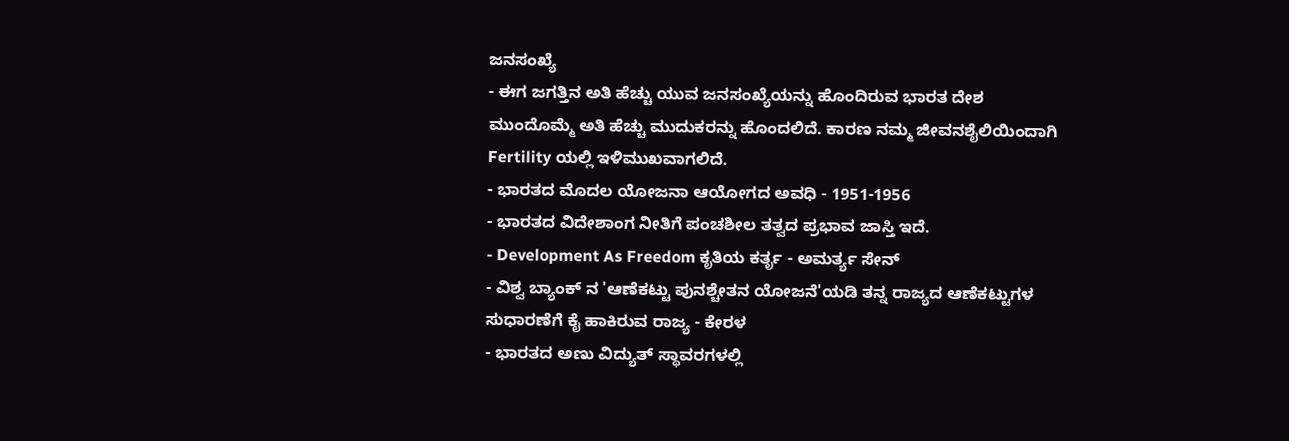ಜನಸಂಖ್ಯೆ
- ಈಗ ಜಗತ್ತಿನ ಅತಿ ಹೆಚ್ಚು ಯುವ ಜನಸಂಖ್ಯೆಯನ್ನು ಹೊಂದಿರುವ ಭಾರತ ದೇಶ ಮುಂದೊಮ್ಮೆ ಅತಿ ಹೆಚ್ಚು ಮುದುಕರನ್ನು ಹೊಂದಲಿದೆ. ಕಾರಣ ನಮ್ಮ ಜೀವನಶೈಲಿಯಿಂದಾಗಿ Fertility ಯಲ್ಲಿ ಇಳಿಮುಖವಾಗಲಿದೆ.
- ಭಾರತದ ಮೊದಲ ಯೋಜನಾ ಆಯೋಗದ ಅವಧಿ - 1951-1956
- ಭಾರತದ ವಿದೇಶಾಂಗ ನೀತಿಗೆ ಪಂಚಶೀಲ ತತ್ವದ ಪ್ರಭಾವ ಜಾಸ್ತಿ ಇದೆ.
- Development As Freedom ಕೃತಿಯ ಕರ್ತೃ - ಅಮರ್ತ್ಯ ಸೇನ್
- ವಿಶ್ವ ಬ್ಯಾಂಕ್ ನ 'ಆಣೆಕಟ್ಟು ಪುನಶ್ಚೇತನ ಯೋಜನೆ'ಯಡಿ ತನ್ನ ರಾಜ್ಯದ ಆಣೆಕಟ್ಟುಗಳ ಸುಧಾರಣೆಗೆ ಕೈ ಹಾಕಿರುವ ರಾಜ್ಯ - ಕೇರಳ
- ಭಾರತದ ಅಣು ವಿದ್ಯುತ್ ಸ್ಥಾವರಗಳಲ್ಲಿ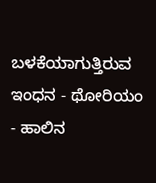ಬಳಕೆಯಾಗುತ್ತಿರುವ ಇಂಧನ - ಥೋರಿಯಂ
- ಹಾಲಿನ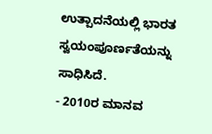ಉತ್ಪಾದನೆಯಲ್ಲಿ ಭಾರತ ಸ್ವಯಂಪೂರ್ಣತೆಯನ್ನು ಸಾಧಿಸಿದೆ.
- 2010ರ ಮಾನವ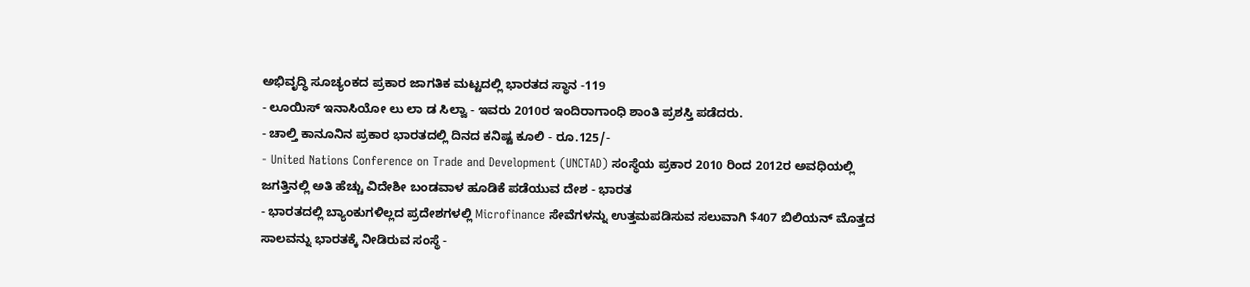ಅಭಿವೃದ್ಧಿ ಸೂಚ್ಯಂಕದ ಪ್ರಕಾರ ಜಾಗತಿಕ ಮಟ್ಟದಲ್ಲಿ ಭಾರತದ ಸ್ಥಾನ -119
- ಲೂಯಿಸ್ ಇನಾಸಿಯೋ ಲು ಲಾ ಡ ಸಿಲ್ವಾ - ಇವರು 2010ರ ಇಂದಿರಾಗಾಂಧಿ ಶಾಂತಿ ಪ್ರಶಸ್ತಿ ಪಡೆದರು.
- ಚಾಲ್ತಿ ಕಾನೂನಿನ ಪ್ರಕಾರ ಭಾರತದಲ್ಲಿ ದಿನದ ಕನಿಷ್ಟ ಕೂಲಿ - ರೂ.125/-
- United Nations Conference on Trade and Development (UNCTAD) ಸಂಸ್ಥೆಯ ಪ್ರಕಾರ 2010 ರಿಂದ 2012ರ ಅವಧಿಯಲ್ಲಿ ಜಗತ್ತಿನಲ್ಲಿ ಅತಿ ಹೆಚ್ಚು ವಿದೇಶೀ ಬಂಡವಾಳ ಹೂಡಿಕೆ ಪಡೆಯುವ ದೇಶ - ಭಾರತ
- ಭಾರತದಲ್ಲಿ ಬ್ಯಾಂಕುಗಳಿಲ್ಲದ ಪ್ರದೇಶಗಳಲ್ಲಿ Microfinance ಸೇವೆಗಳನ್ನು ಉತ್ತಮಪಡಿಸುವ ಸಲುವಾಗಿ $407 ಬಿಲಿಯನ್ ಮೊತ್ತದ ಸಾಲವನ್ನು ಭಾರತಕ್ಕೆ ನೀಡಿರುವ ಸಂಸ್ಥೆ -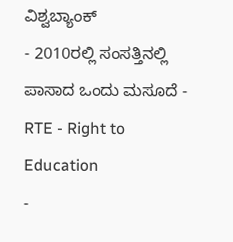ವಿಶ್ವಬ್ಯಾಂಕ್
- 2010ರಲ್ಲಿ ಸಂಸತ್ತಿನಲ್ಲಿ ಪಾಸಾದ ಒಂದು ಮಸೂದೆ - RTE - Right to Education
-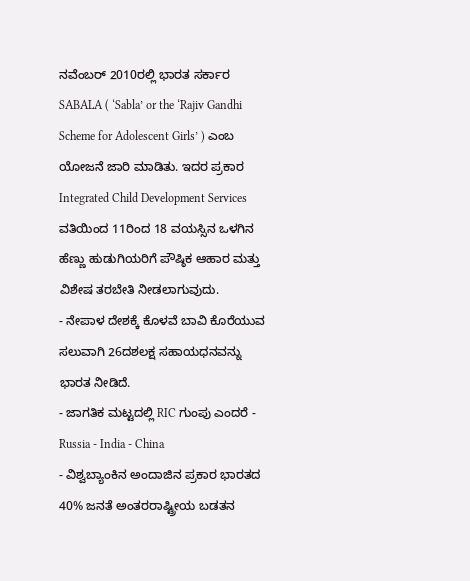ನವೆಂಬರ್ 2010ರಲ್ಲಿ ಭಾರತ ಸರ್ಕಾರ SABALA ( ‘Sabla’ or the ‘Rajiv Gandhi Scheme for Adolescent Girls’ ) ಎಂಬ ಯೋಜನೆ ಜಾರಿ ಮಾಡಿತು. ಇದರ ಪ್ರಕಾರ Integrated Child Development Services ವತಿಯಿಂದ 11ರಿಂದ 18 ವಯಸ್ಸಿನ ಒಳಗಿನ ಹೆಣ್ಣು ಹುಡುಗಿಯರಿಗೆ ಪೌಷ್ಠಿಕ ಆಹಾರ ಮತ್ತು ವಿಶೇಷ ತರಬೇತಿ ನೀಡಲಾಗುವುದು.
- ನೇಪಾಳ ದೇಶಕ್ಕೆ ಕೊಳವೆ ಬಾವಿ ಕೊರೆಯುವ ಸಲುವಾಗಿ 26ದಶಲಕ್ಷ ಸಹಾಯಧನವನ್ನು ಭಾರತ ನೀಡಿದೆ.
- ಜಾಗತಿಕ ಮಟ್ಟದಲ್ಲಿ RIC ಗುಂಪು ಎಂದರೆ - Russia - India - China
- ವಿಶ್ವಬ್ಯಾಂಕಿನ ಅಂದಾಜಿನ ಪ್ರಕಾರ ಭಾರತದ 40% ಜನತೆ ಅಂತರರಾಷ್ಟ್ರೀಯ ಬಡತನ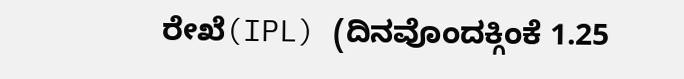ರೇಖೆ(IPL) (ದಿನವೊಂದಕ್ಗಿಂಕೆ 1.25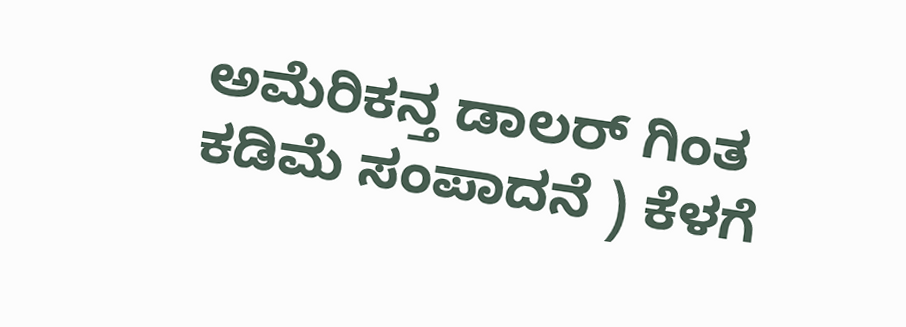ಅಮೆರಿಕನ್ತ ಡಾಲರ್ ಗಿಂತ ಕಡಿಮೆ ಸಂಪಾದನೆ ) ಕೆಳಗೆ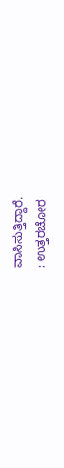ವಾಸಿಸುತ್ತಿದ್ದಾರೆ.
: ಉತ್ತರಚೋರ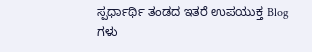ಸ್ಪರ್ಧಾರ್ಥಿ ತಂಡದ ಇತರೆ ಉಪಯುಕ್ತ Blog ಗಳು